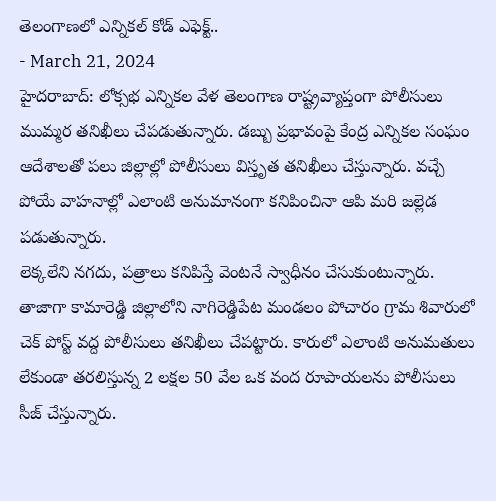తెలంగాణలో ఎన్నికల్ కోడ్ ఎఫెక్ట్..
- March 21, 2024
హైదరాబాద్: లోక్సభ ఎన్నికల వేళ తెలంగాణ రాష్ట్రవ్యాప్తంగా పోలీసులు ముమ్మర తనిఖీలు చేపడుతున్నారు. డబ్బు ప్రభావంపై కేంద్ర ఎన్నికల సంఘం ఆదేశాలతో పలు జిల్లాల్లో పోలీసులు విస్తృత తనిఖీలు చేస్తున్నారు. వచ్చే పోయే వాహనాల్లో ఎలాంటి అనుమానంగా కనిపించినా ఆపి మరి జల్లెడ పడుతున్నారు.
లెక్కలేని నగదు, పత్రాలు కనిపిస్తే వెంటనే స్వాధీనం చేసుకుంటున్నారు. తాజాగా కామారెడ్డి జిల్లాలోని నాగిరెడ్డిపేట మండలం పోచారం గ్రామ శివారులో చెక్ పోస్ట్ వద్ద పోలీసులు తనిఖీలు చేపట్టారు. కారులో ఎలాంటి అనుమతులు లేకుండా తరలిస్తున్న 2 లక్షల 50 వేల ఒక వంద రూపాయలను పోలీసులు సీజ్ చేస్తున్నారు.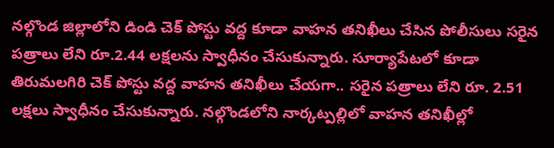నల్గొండ జిల్లాలోని డిండి చెక్ పోస్టు వద్ద కూడా వాహన తనిఖీలు చేసిన పోలీసులు సరైన పత్రాలు లేని రూ.2.44 లక్షలను స్వాధీనం చేసుకున్నారు. సూర్యాపేటలో కూడా తిరుమలగిరి చెక్ పోస్టు వద్ద వాహన తనిఖీలు చేయగా.. సరైన పత్రాలు లేని రూ. 2.51 లక్షలు స్వాధీనం చేసుకున్నారు. నల్గొండలోని నార్కట్పల్లిలో వాహన తనిఖీల్లో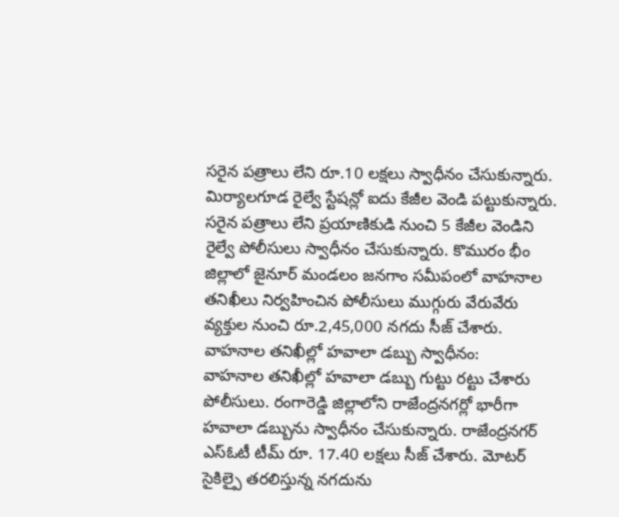సరైన పత్రాలు లేని రూ.10 లక్షలు స్వాధీనం చేసుకున్నారు.
మిర్యాలగూడ రైల్వే స్టేషన్లో ఐదు కేజీల వెండి పట్టుకున్నారు. సరైన పత్రాలు లేని ప్రయాణికుడి నుంచి 5 కేజీల వెండిని రైల్వే పోలీసులు స్వాధీనం చేసుకున్నారు. కొమురం భీం జిల్లాలో జైనూర్ మండలం జనగాం సమీపంలో వాహనాల తనిఖీలు నిర్వహించిన పోలీసులు ముగ్గురు వేరువేరు వ్యక్తుల నుంచి రూ.2,45,000 నగదు సీజ్ చేశారు.
వాహనాల తనిఖీల్లో హవాలా డబ్బు స్వాధీనం:
వాహనాల తనిఖీల్లో హవాలా డబ్బు గుట్టు రట్టు చేశారు పోలీసులు. రంగారెడ్డి జిల్లాలోని రాజేంద్రనగర్లో భారీగా హవాలా డబ్బును స్వాధీనం చేసుకున్నారు. రాజేంద్రనగర్ ఎస్ఓటీ టీమ్ రూ. 17.40 లక్షలు సీజ్ చేశారు. మోటర్ సైకిల్పై తరలిస్తున్న నగదును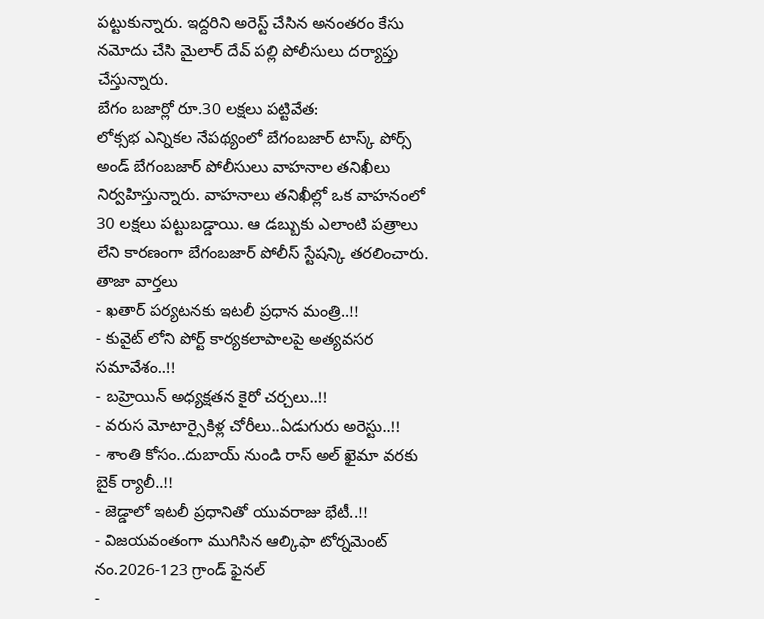పట్టుకున్నారు. ఇద్దరిని అరెస్ట్ చేసిన అనంతరం కేసు నమోదు చేసి మైలార్ దేవ్ పల్లి పోలీసులు దర్యాప్తు చేస్తున్నారు.
బేగం బజార్లో రూ.30 లక్షలు పట్టివేత:
లోక్సభ ఎన్నికల నేపథ్యంలో బేగంబజార్ టాస్క్ పోర్స్ అండ్ బేగంబజార్ పోలీసులు వాహనాల తనిఖీలు నిర్వహిస్తున్నారు. వాహనాలు తనిఖీల్లో ఒక వాహనంలో 30 లక్షలు పట్టుబడ్డాయి. ఆ డబ్బుకు ఎలాంటి పత్రాలు లేని కారణంగా బేగంబజార్ పోలీస్ స్టేషన్కి తరలించారు.
తాజా వార్తలు
- ఖతార్ పర్యటనకు ఇటలీ ప్రధాన మంత్రి..!!
- కువైట్ లోని పోర్ట్ కార్యకలాపాలపై అత్యవసర సమావేశం..!!
- బహ్రెయిన్ అధ్యక్షతన కైరో చర్చలు..!!
- వరుస మోటార్సైకిళ్ల చోరీలు..ఏడుగురు అరెస్టు..!!
- శాంతి కోసం..దుబాయ్ నుండి రాస్ అల్ ఖైమా వరకు బైక్ ర్యాలీ..!!
- జెడ్డాలో ఇటలీ ప్రధానితో యువరాజు భేటీ..!!
- విజయవంతంగా ముగిసిన ఆల్కిఫా టోర్నమెంట్ నం.2026-123 గ్రాండ్ ఫైనల్
-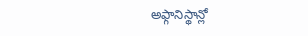అఫ్గానిస్థాన్లో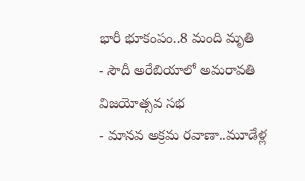భారీ భూకంపం..8 మంది మృతి
- సౌదీ అరేబియాలో అమరావతి విజయోత్సవ సభ
- మానవ అక్రమ రవాణా..మూడేళ్ల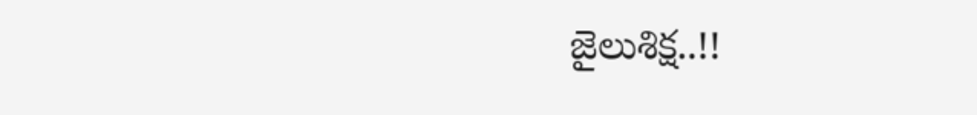జైలుశిక్ష..!!